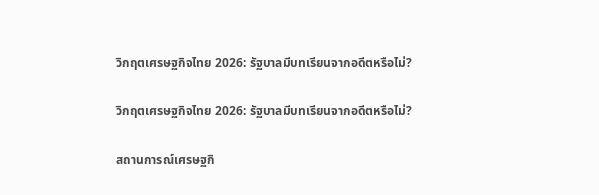วิกฤตเศรษฐกิจไทย 2026: รัฐบาลมีบทเรียนจากอดีตหรือไม่?

วิกฤตเศรษฐกิจไทย 2026: รัฐบาลมีบทเรียนจากอดีตหรือไม่?

สถานการณ์เศรษฐกิ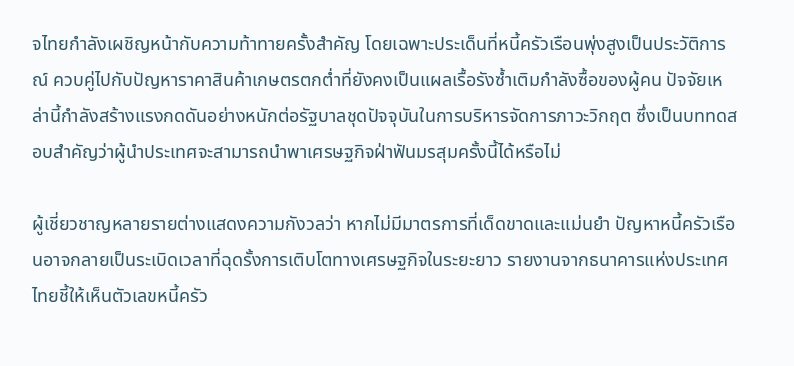จไทยกำลังเผชิญหน้ากับความท้าทายครั้งสำคัญ โดยเฉพาะประเด็นที่หนี้ครัวเรือนพุ่งสูงเป็นประวัติการณ์ ควบคู่ไปกับปัญหาราคาสินค้าเกษตรตกต่ำที่ยังคงเป็นแผลเรื้อรังซ้ำเติมกำลังซื้อของผู้คน ปัจจัยเหล่านี้กำลังสร้างแรงกดดันอย่างหนักต่อรัฐบาลชุดปัจจุบันในการบริหารจัดการภาวะวิกฤต ซึ่งเป็นบททดสอบสำคัญว่าผู้นำประเทศจะสามารถนำพาเศรษฐกิจฝ่าฟันมรสุมครั้งนี้ได้หรือไม่

ผู้เชี่ยวชาญหลายรายต่างแสดงความกังวลว่า หากไม่มีมาตรการที่เด็ดขาดและแม่นยำ ปัญหาหนี้ครัวเรือนอาจกลายเป็นระเบิดเวลาที่ฉุดรั้งการเติบโตทางเศรษฐกิจในระยะยาว รายงานจากธนาคารแห่งประเทศไทยชี้ให้เห็นตัวเลขหนี้ครัว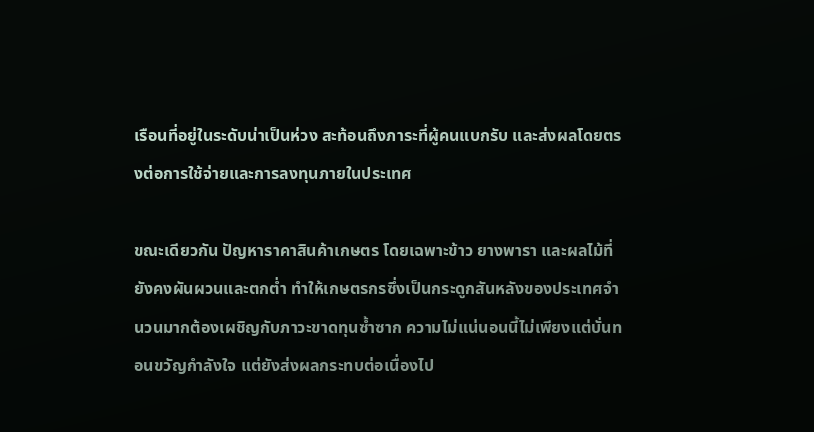เรือนที่อยู่ในระดับน่าเป็นห่วง สะท้อนถึงภาระที่ผู้คนแบกรับ และส่งผลโดยตรงต่อการใช้จ่ายและการลงทุนภายในประเทศ

ขณะเดียวกัน ปัญหาราคาสินค้าเกษตร โดยเฉพาะข้าว ยางพารา และผลไม้ที่ยังคงผันผวนและตกต่ำ ทำให้เกษตรกรซึ่งเป็นกระดูกสันหลังของประเทศจำนวนมากต้องเผชิญกับภาวะขาดทุนซ้ำซาก ความไม่แน่นอนนี้ไม่เพียงแต่บั่นทอนขวัญกำลังใจ แต่ยังส่งผลกระทบต่อเนื่องไป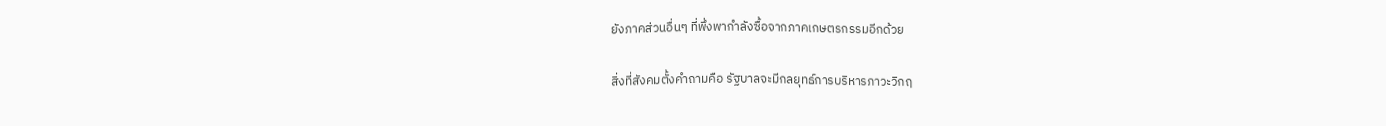ยังภาคส่วนอื่นๆ ที่พึ่งพากำลังซื้อจากภาคเกษตรกรรมอีกด้วย

สิ่งที่สังคมตั้งคำถามคือ รัฐบาลจะมีกลยุทธ์การบริหารภาวะวิกฤ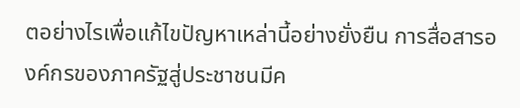ตอย่างไรเพื่อแก้ไขปัญหาเหล่านี้อย่างยั่งยืน การสื่อสารองค์กรของภาครัฐสู่ประชาชนมีค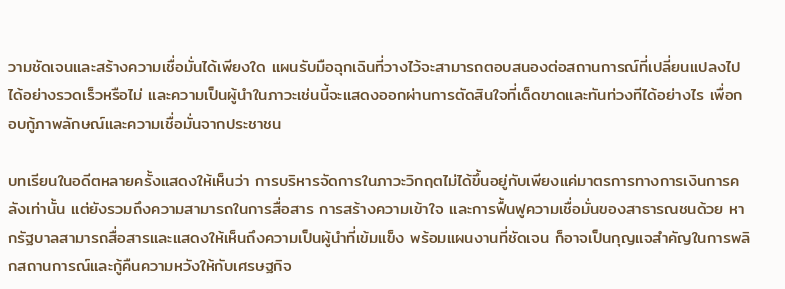วามชัดเจนและสร้างความเชื่อมั่นได้เพียงใด แผนรับมือฉุกเฉินที่วางไว้จะสามารถตอบสนองต่อสถานการณ์ที่เปลี่ยนแปลงไปได้อย่างรวดเร็วหรือไม่ และความเป็นผู้นำในภาวะเช่นนี้จะแสดงออกผ่านการตัดสินใจที่เด็ดขาดและทันท่วงทีได้อย่างไร เพื่อกอบกู้ภาพลักษณ์และความเชื่อมั่นจากประชาชน

บทเรียนในอดีตหลายครั้งแสดงให้เห็นว่า การบริหารจัดการในภาวะวิกฤตไม่ได้ขึ้นอยู่กับเพียงแค่มาตรการทางการเงินการคลังเท่านั้น แต่ยังรวมถึงความสามารถในการสื่อสาร การสร้างความเข้าใจ และการฟื้นฟูความเชื่อมั่นของสาธารณชนด้วย หากรัฐบาลสามารถสื่อสารและแสดงให้เห็นถึงความเป็นผู้นำที่เข้มแข็ง พร้อมแผนงานที่ชัดเจน ก็อาจเป็นกุญแจสำคัญในการพลิกสถานการณ์และกู้คืนความหวังให้กับเศรษฐกิจ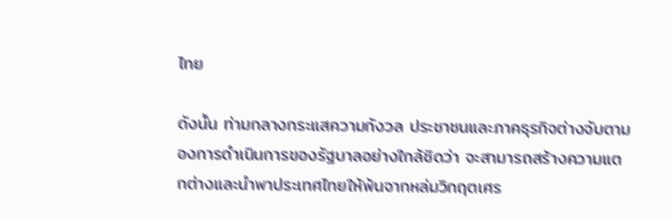ไทย

ดังนั้น ท่ามกลางกระแสความกังวล ประชาชนและภาคธุรกิจต่างจับตามองการดำเนินการของรัฐบาลอย่างใกล้ชิดว่า จะสามารถสร้างความแตกต่างและนำพาประเทศไทยให้พ้นจากหล่มวิกฤตเศร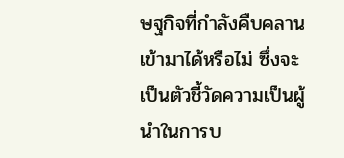ษฐกิจที่กำลังคืบคลานเข้ามาได้หรือไม่ ซึ่งจะเป็นตัวชี้วัดความเป็นผู้นำในการบ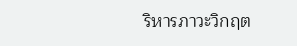ริหารภาวะวิกฤต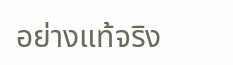อย่างแท้จริง